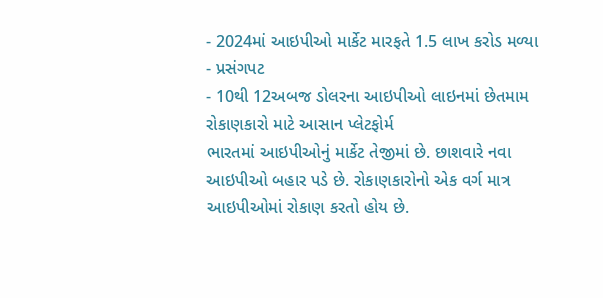- 2024માં આઇપીઓ માર્કેટ મારફતે 1.5 લાખ કરોડ મળ્યા
- પ્રસંગપટ
- 10થી 12અબજ ડોલરના આઇપીઓ લાઇનમાં છેતમામ રોકાણકારો માટે આસાન પ્લેટફોર્મ
ભારતમાં આઇપીઓનું માર્કેટ તેજીમાં છે. છાશવારે નવા આઇપીઓ બહાર પડે છે. રોકાણકારોનો એક વર્ગ માત્ર આઇપીઓમાં રોકાણ કરતો હોય છે.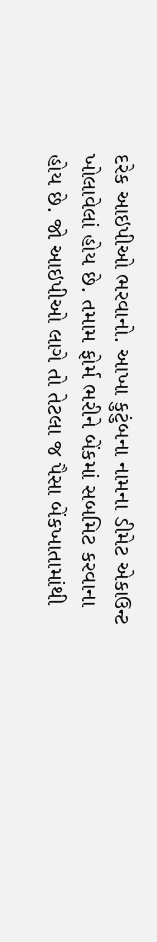દરેક આઇપીઓ ભરવાનો. આખા કુટુંબના નામના ડીમેટ એકાઉન્ટ ખોલાવેલાં હોય છે. તમામ ફોર્મ ભરીને બેંકમાં સબમિટ કરવાના હોય છે. જો આઇપીઓ લાગે તો તેટલા જ પૈસા બેંકખાતામાંથી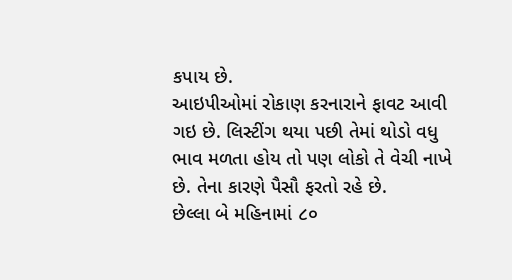કપાય છે.
આઇપીઓમાં રોકાણ કરનારાને ફાવટ આવી ગઇ છે. લિસ્ટીંગ થયા પછી તેમાં થોડો વધુ ભાવ મળતા હોય તો પણ લોકો તે વેચી નાખે છે. તેના કારણે પૈસૌ ફરતો રહે છે.
છેલ્લા બે મહિનામાં ૮૦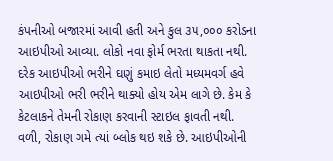કંપનીઓ બજારમાં આવી હતી અને કુલ ૩૫,૦૦૦ કરોડના આઇપીઓ આવ્યા. લોકો નવા ફોર્મ ભરતા થાકતા નથી. દરેક આઇપીઓ ભરીને ઘણું કમાઇ લેતો મધ્યમવર્ગ હવે આઇપીઓ ભરી ભરીને થાક્યો હોય એમ લાગે છે. કેમ કે કેટલાકને તેમની રોકાણ કરવાની સ્ટાઇલ ફાવતી નથી. વળી, રોકાણ ગમે ત્યાં બ્લોક થઇ શકે છે. આઇપીઓની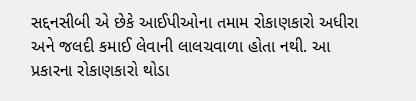સદ્દનસીબી એ છેકે આઈપીઓના તમામ રોકાણકારો અધીરા અને જલદી કમાઈ લેવાની લાલચવાળા હોતા નથી. આ પ્રકારના રોકાણકારો થોડા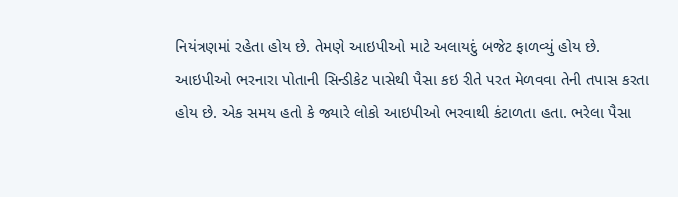નિયંત્રણમાં રહેતા હોય છે. તેમણે આઇપીઓ માટે અલાયદું બજેટ ફાળવ્યું હોય છે.
આઇપીઓ ભરનારા પોતાની સિન્ડીકેટ પાસેથી પૈસા કઇ રીતે પરત મેળવવા તેની તપાસ કરતા હોય છે. એક સમય હતો કે જ્યારે લોકો આઇપીઓ ભરવાથી કંટાળતા હતા. ભરેલા પૈસા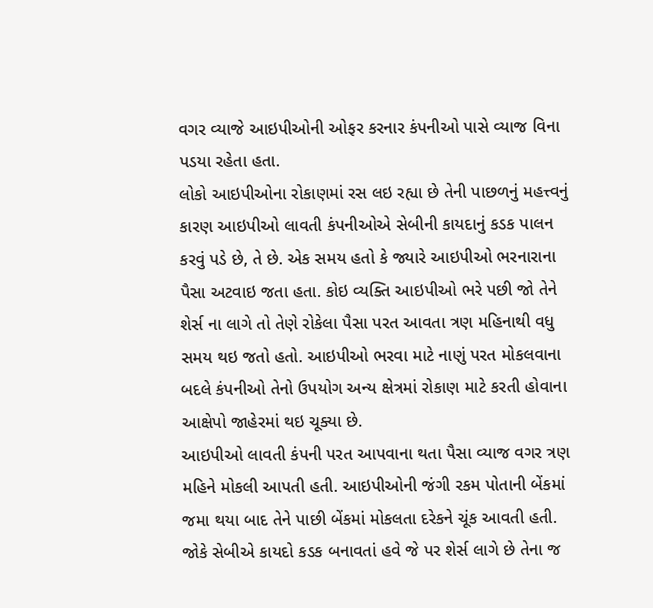વગર વ્યાજે આઇપીઓની ઓફર કરનાર કંપનીઓ પાસે વ્યાજ વિના પડયા રહેતા હતા.
લોકો આઇપીઓના રોકાણમાં રસ લઇ રહ્યા છે તેની પાછળનું મહત્ત્વનું કારણ આઇપીઓ લાવતી કંપનીઓએ સેબીની કાયદાનું કડક પાલન કરવું પડે છે, તે છે. એક સમય હતો કે જ્યારે આઇપીઓ ભરનારાના પૈસા અટવાઇ જતા હતા. કોઇ વ્યક્તિ આઇપીઓ ભરે પછી જો તેને શેર્સ ના લાગે તો તેણે રોકેલા પૈસા પરત આવતા ત્રણ મહિનાથી વધુ સમય થઇ જતો હતો. આઇપીઓ ભરવા માટે નાણું પરત મોકલવાના બદલે કંપનીઓ તેનો ઉપયોગ અન્ય ક્ષેત્રમાં રોકાણ માટે કરતી હોવાના આક્ષેપો જાહેરમાં થઇ ચૂક્યા છે.
આઇપીઓ લાવતી કંપની પરત આપવાના થતા પૈસા વ્યાજ વગર ત્રણ મહિને મોકલી આપતી હતી. આઇપીઓની જંગી રકમ પોતાની બેંકમાં જમા થયા બાદ તેને પાછી બેંકમાં મોકલતા દરેકને ચૂંક આવતી હતી. જોકે સેબીએ કાયદો કડક બનાવતાં હવે જે પર શેર્સ લાગે છે તેના જ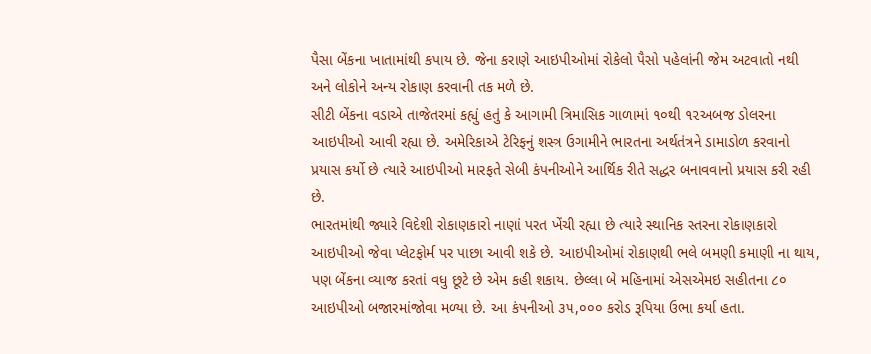પૈસા બેંકના ખાતામાંથી કપાય છે. જેના કરાણે આઇપીઓમાં રોકેલો પૈસો પહેલાંની જેમ અટવાતો નથી અને લોકોને અન્ય રોકાણ કરવાની તક મળે છે.
સીટી બેંકના વડાએ તાજેતરમાં કહ્યું હતું કે આગામી ત્રિમાસિક ગાળામાં ૧૦થી ૧૨અબજ ડોલરના આઇપીઓ આવી રહ્યા છે. અમેરિકાએ ટેરિફનું શસ્ત્ર ઉગામીને ભારતના અર્થતંત્રને ડામાડોળ કરવાનો પ્રયાસ કર્યો છે ત્યારે આઇપીઓ મારફતે સેબી કંપનીઓને આર્થિક રીતે સદ્ધર બનાવવાનો પ્રયાસ કરી રહી છે.
ભારતમાંથી જ્યારે વિદેશી રોકાણકારો નાણાં પરત ખેંચી રહ્યા છે ત્યારે સ્થાનિક સ્તરના રોકાણકારો આઇપીઓ જેવા પ્લેટફોર્મ પર પાછા આવી શકે છે. આઇપીઓમાં રોકાણથી ભલે બમણી કમાણી ના થાય, પણ બેંકના વ્યાજ કરતાં વધુ છૂટે છે એમ કહી શકાય. છેલ્લા બે મહિનામાં એસએમઇ સહીતના ૮૦ આઇપીઓ બજારમાંજોવા મળ્યા છે. આ કંપનીઓ ૩૫,૦૦૦ કરોડ રૂપિયા ઉભા કર્યા હતા.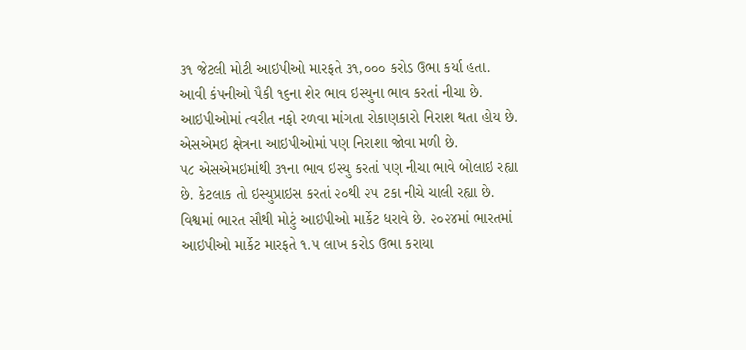૩૧ જેટલી મોટી આઇપીઓ મારફતે ૩૧,૦૦૦ કરોડ ઉભા કર્યા હતા. આવી કંપનીઓ પૈકી ૧૬ના શેર ભાવ ઇસ્યુના ભાવ કરતાં નીચા છે. આઇપીઓમાં ત્વરીત નફો રળવા માંગતા રોકાણકારો નિરાશ થતા હોય છે. એસએમઇ ક્ષેત્રના આઇપીઓમાં પણ નિરાશા જોવા મળી છે.
૫૮ એસએમઇમાંથી ૩૧ના ભાવ ઇસ્યુ કરતાં પણ નીચા ભાવે બોલાઇ રહ્યા છે. કેટલાક તો ઇસ્યુપ્રાઇસ કરતાં ૨૦થી ૨૫ ટકા નીચે ચાલી રહ્યા છે. વિશ્વમાં ભારત સૌથી મોટું આઇપીઓ માર્કેટ ધરાવે છે. ૨૦૨૪માં ભારતમાં આઇપીઓ માર્કેટ મારફતે ૧.૫ લાખ કરોડ ઉભા કરાયા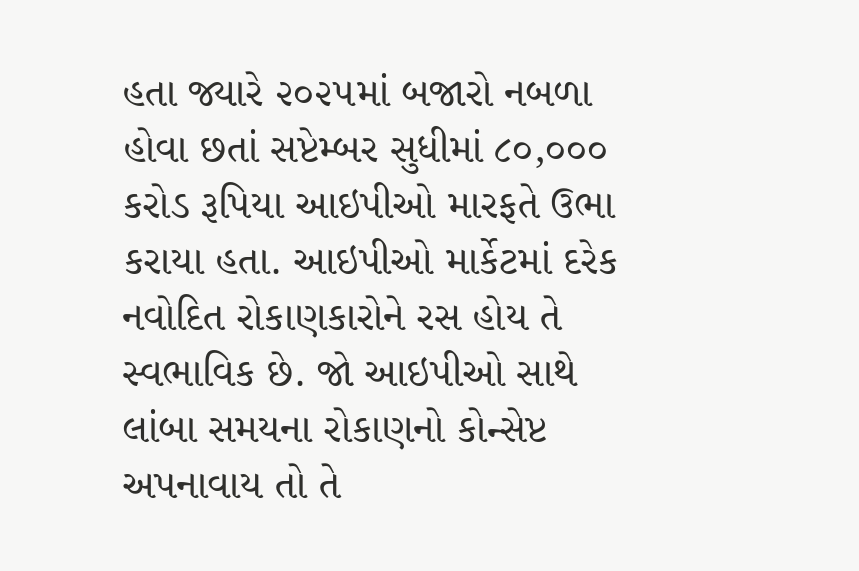હતા જ્યારે ૨૦૨૫માં બજારો નબળા હોવા છતાં સપ્ટેમ્બર સુધીમાં ૮૦,૦૦૦ કરોડ રૂપિયા આઇપીઓ મારફતે ઉભા કરાયા હતા. આઇપીઓ માર્કેટમાં દરેક નવોદિત રોકાણકારોને રસ હોય તે સ્વભાવિક છે. જો આઇપીઓ સાથે લાંબા સમયના રોકાણનો કોન્સેપ્ટ અપનાવાય તો તે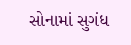સોનામાં સુગંધ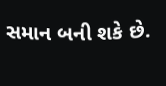સમાન બની શકે છે.